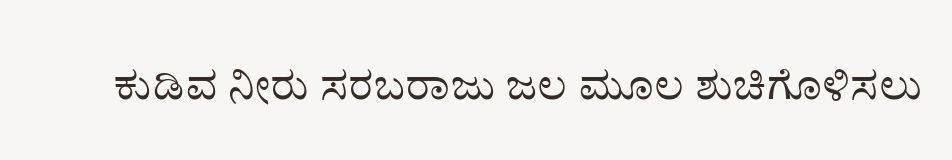ಕುಡಿವ ನೀರು ಸರಬರಾಜು ಜಲ ಮೂಲ ಶುಚಿಗೊಳಿಸಲು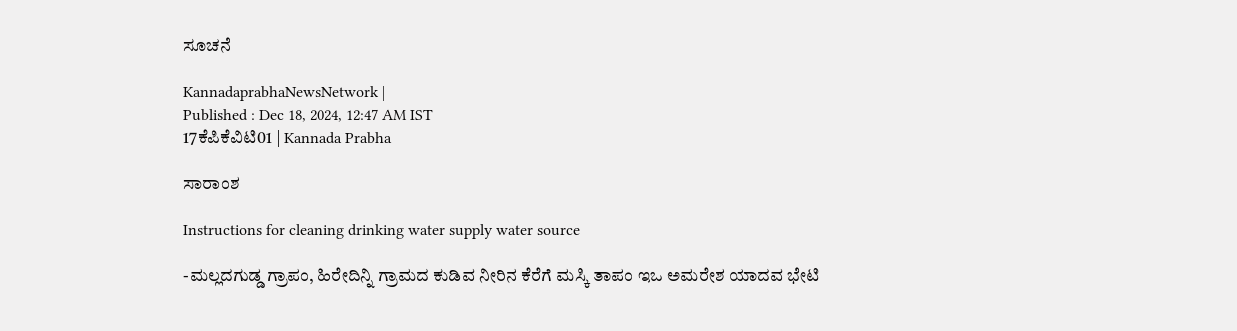ಸೂಚನೆ

KannadaprabhaNewsNetwork |
Published : Dec 18, 2024, 12:47 AM IST
17ಕೆಪಿಕೆವಿಟಿ01 | Kannada Prabha

ಸಾರಾಂಶ

Instructions for cleaning drinking water supply water source

-ಮಲ್ಲದಗುಡ್ಡ ಗ್ರಾಪಂ, ಹಿರೇದಿನ್ನಿ ಗ್ರಾಮದ ಕುಡಿವ ನೀರಿನ ಕೆರೆಗೆ ಮಸ್ಕಿ ತಾಪಂ ಇಒ ಅಮರೇಶ ಯಾದವ ಭೇಟಿ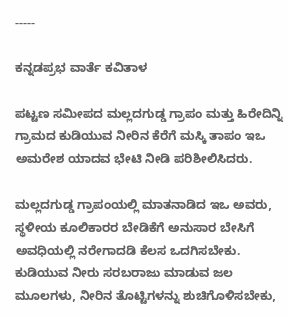-----

ಕನ್ನಡಪ್ರಭ ವಾರ್ತೆ ಕವಿತಾಳ

ಪಟ್ಟಣ ಸಮೀಪದ ಮಲ್ಲದಗುಡ್ಡ ಗ್ರಾಪಂ ಮತ್ತು ಹಿರೇದಿನ್ನಿ ಗ್ರಾಮದ ಕುಡಿಯುವ ನೀರಿನ ಕೆರೆಗೆ ಮಸ್ಕಿ ತಾಪಂ ಇಒ ಅಮರೇಶ ಯಾದವ ಭೇಟಿ ನೀಡಿ ಪರಿಶೀಲಿಸಿದರು.

ಮಲ್ಲದಗುಡ್ಡ ಗ್ರಾಪಂಯಲ್ಲಿ ಮಾತನಾಡಿದ ಇಒ ಅವರು, ಸ್ಥಳೀಯ ಕೂಲಿಕಾರರ ಬೇಡಿಕೆಗೆ ಅನುಸಾರ ಬೇಸಿಗೆ ಅವಧಿಯಲ್ಲಿ ನರೇಗಾದಡಿ ಕೆಲಸ ಒದಗಿಸಬೇಕು. ಕುಡಿಯುವ ನೀರು ಸರಬರಾಜು ಮಾಡುವ ಜಲ ಮೂಲಗಳು, ನೀರಿನ ತೊಟ್ಟಿಗಳನ್ನು ಶುಚಿಗೊಳಿಸಬೇಕು,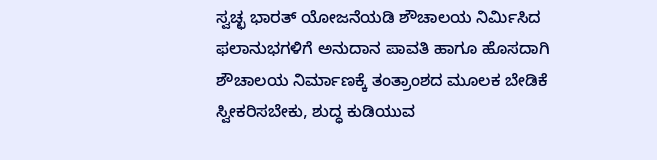ಸ್ವಚ್ಛ ಭಾರತ್ ಯೋಜನೆಯಡಿ ಶೌಚಾಲಯ ನಿರ್ಮಿಸಿದ ಫಲಾನುಭಗಳಿಗೆ ಅನುದಾನ ಪಾವತಿ ಹಾಗೂ ಹೊಸದಾಗಿ ಶೌಚಾಲಯ ನಿರ್ಮಾಣಕ್ಕೆ ತಂತ್ರಾಂಶದ ಮೂಲಕ ಬೇಡಿಕೆ ಸ್ವೀಕರಿಸಬೇಕು, ಶುದ್ಧ ಕುಡಿಯುವ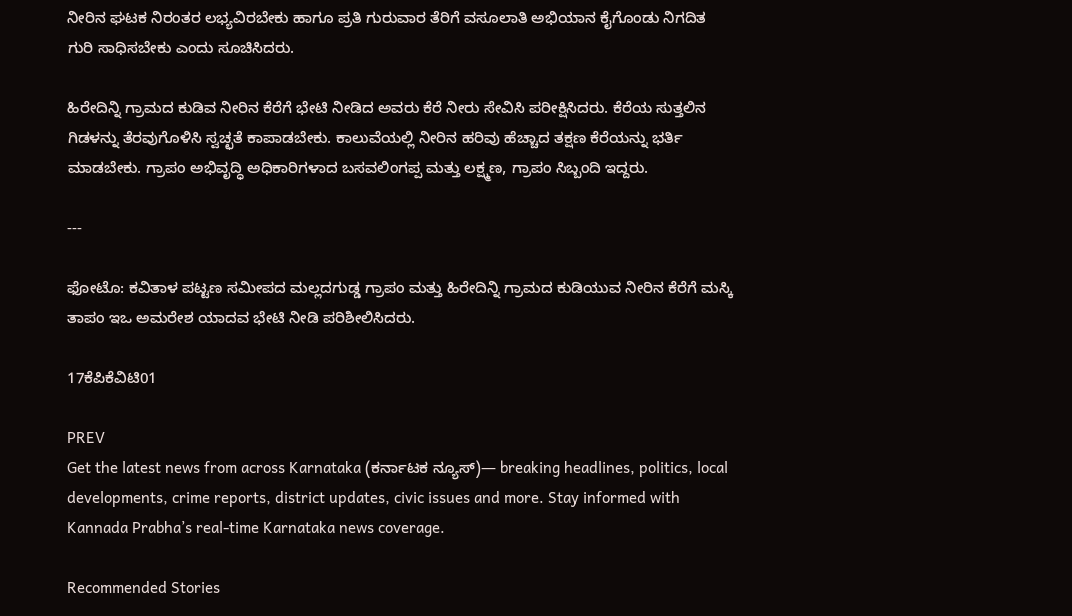ನೀರಿನ ಘಟಕ ನಿರಂತರ ಲಭ್ಯವಿರಬೇಕು ಹಾಗೂ ಪ್ರತಿ ಗುರುವಾರ ತೆರಿಗೆ ವಸೂಲಾತಿ ಅಭಿಯಾನ ಕೈಗೊಂಡು ನಿಗದಿತ ಗುರಿ ಸಾಧಿಸಬೇಕು ಎಂದು ಸೂಚಿಸಿದರು.

ಹಿರೇದಿನ್ನಿ ಗ್ರಾಮದ ಕುಡಿವ ನೀರಿನ ಕೆರೆಗೆ ಭೇಟಿ ನೀಡಿದ ಅವರು ಕೆರೆ ನೀರು ಸೇವಿಸಿ ಪರೀಕ್ಷಿಸಿದರು. ಕೆರೆಯ ಸುತ್ತಲಿನ ಗಿಡಳನ್ನು ತೆರವುಗೊಳಿಸಿ ಸ್ವಚ್ಛತೆ ಕಾಪಾಡಬೇಕು. ಕಾಲುವೆಯಲ್ಲಿ ನೀರಿನ ಹರಿವು ಹೆಚ್ಚಾದ ತಕ್ಷಣ ಕೆರೆಯನ್ನು ಭರ್ತಿ ಮಾಡಬೇಕು. ಗ್ರಾಪಂ ಅಭಿವೃದ್ಧಿ ಅಧಿಕಾರಿಗಳಾದ ಬಸವಲಿಂಗಪ್ಪ ಮತ್ತು ಲಕ್ಷ್ಮಣ, ಗ್ರಾಪಂ ಸಿಬ್ಬಂದಿ ಇದ್ದರು.

---

ಫೋಟೊ: ಕವಿತಾಳ ಪಟ್ಟಣ ಸಮೀಪದ ಮಲ್ಲದಗುಡ್ಡ ಗ್ರಾಪಂ ಮತ್ತು ಹಿರೇದಿನ್ನಿ ಗ್ರಾಮದ ಕುಡಿಯುವ ನೀರಿನ ಕೆರೆಗೆ ಮಸ್ಕಿ ತಾಪಂ ಇಒ ಅಮರೇಶ ಯಾದವ ಭೇಟಿ ನೀಡಿ ಪರಿಶೀಲಿಸಿದರು.

17ಕೆಪಿಕೆವಿಟಿ01

PREV
Get the latest news from across Karnataka (ಕರ್ನಾಟಕ ನ್ಯೂಸ್)— breaking headlines, politics, local developments, crime reports, district updates, civic issues and more. Stay informed with Kannada Prabha’s real‑time Karnataka news coverage.

Recommended Stories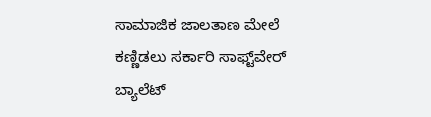ಸಾಮಾಜಿಕ ಜಾಲತಾಣ ಮೇಲೆ ಕಣ್ಣಿಡಲು ಸರ್ಕಾರಿ ಸಾಫ್ಟ್‌ವೇರ್‌
ಬ್ಯಾಲೆಟ್‌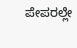ಪೇಪರಲ್ಲೇ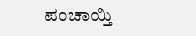ಪಂಚಾಯ್ತಿ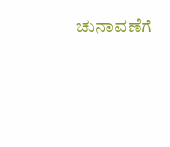ಚುನಾವಣೆಗೆ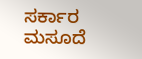ಸರ್ಕಾರ ಮಸೂದೆ